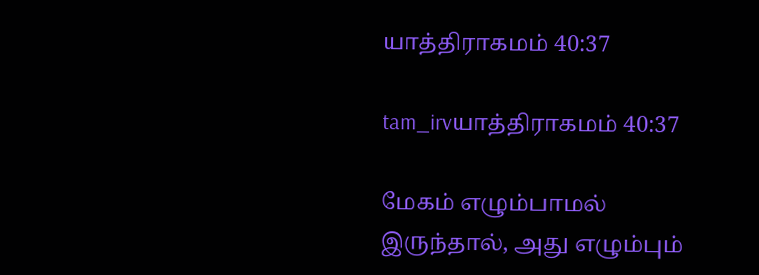யாத்திராகமம் 40:37

tam_irvயாத்திராகமம் 40:37

மேகம் எழும்பாமல் இருந்தால், அது எழும்பும்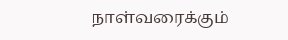நாள்வரைக்கும்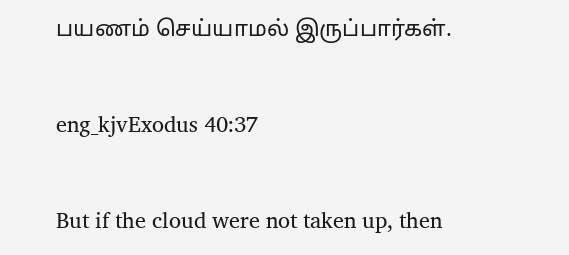பயணம் செய்யாமல் இருப்பார்கள்.

eng_kjvExodus 40:37

But if the cloud were not taken up, then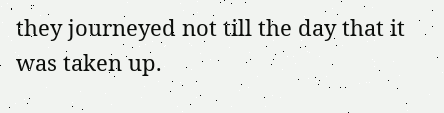they journeyed not till the day that it was taken up.